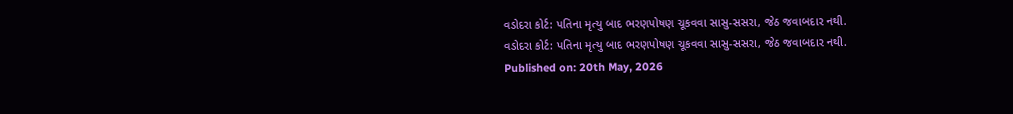વડોદરા કોર્ટ: પતિના મૃત્યુ બાદ ભરણપોષણ ચૂકવવા સાસુ-સસરા, જેઠ જવાબદાર નથી.
વડોદરા કોર્ટ: પતિના મૃત્યુ બાદ ભરણપોષણ ચૂકવવા સાસુ-સસરા, જેઠ જવાબદાર નથી.
Published on: 20th May, 2026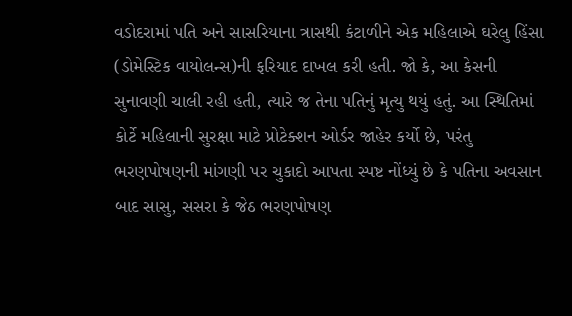વડોદરામાં પતિ અને સાસરિયાના ત્રાસથી કંટાળીને એક મહિલાએ ઘરેલુ હિંસા (ડોમેસ્ટિક વાયોલન્સ)ની ફરિયાદ દાખલ કરી હતી. જો કે, આ કેસની સુનાવણી ચાલી રહી હતી, ત્યારે જ તેના પતિનું મૃત્યુ થયું હતું. આ સ્થિતિમાં કોર્ટે મહિલાની સુરક્ષા માટે પ્રોટેક્શન ઓર્ડર જાહેર કર્યો છે, પરંતુ ભરણપોષણની માંગણી પર ચુકાદો આપતા સ્પષ્ટ નોંધ્યું છે કે પતિના અવસાન બાદ સાસુ, સસરા કે જેઠ ભરણપોષણ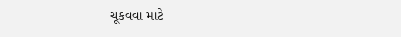ચૂકવવા માટે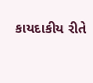કાયદાકીય રીતે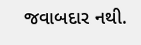જવાબદાર નથી.